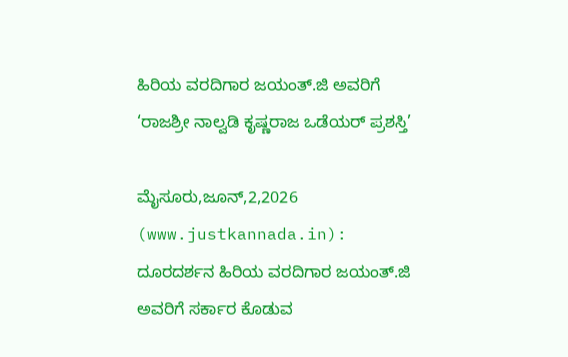ಹಿರಿಯ ವರದಿಗಾರ ಜಯಂತ್.ಜಿ ಅವರಿಗೆ ‘ರಾಜಶ್ರೀ ನಾಲ್ವಡಿ ಕೃಷ್ಣರಾಜ ಒಡೆಯರ್ ಪ್ರಶಸ್ತಿ’

ಮೈಸೂರು,ಜೂನ್,2,2026 (www.justkannada.in): ದೂರದರ್ಶನ ಹಿರಿಯ ವರದಿಗಾರ ಜಯಂತ್.ಜಿ  ಅವರಿಗೆ ಸರ್ಕಾರ ಕೊಡುವ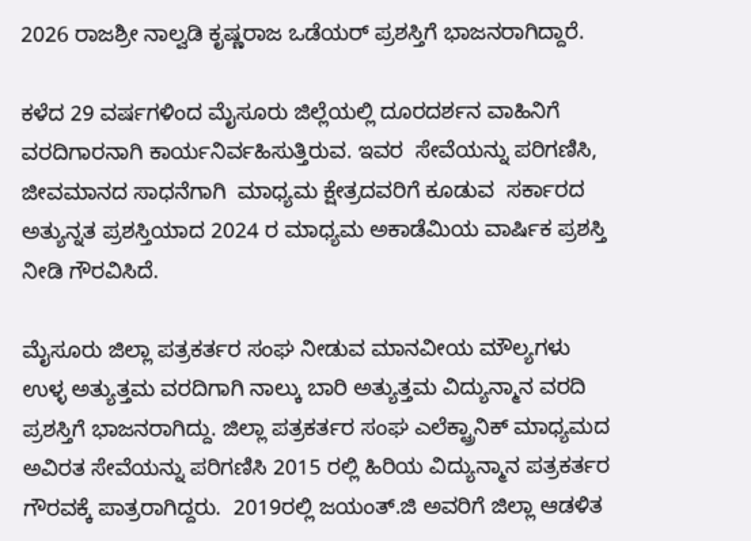2026 ರಾಜಶ್ರೀ ನಾಲ್ವಡಿ ಕೃಷ್ಣರಾಜ ಒಡೆಯರ್ ಪ್ರಶಸ್ತಿಗೆ ಭಾಜನರಾಗಿದ್ದಾರೆ.

ಕಳೆದ 29 ವರ್ಷಗಳಿಂದ ಮೈಸೂರು ಜಿಲ್ಲೆಯಲ್ಲಿ ದೂರದರ್ಶನ ವಾಹಿನಿಗೆ ವರದಿಗಾರನಾಗಿ ಕಾರ್ಯನಿರ್ವಹಿಸುತ್ತಿರುವ. ಇವರ  ಸೇವೆಯನ್ನು ಪರಿಗಣಿಸಿ, ಜೀವಮಾನದ ಸಾಧನೆಗಾಗಿ  ಮಾಧ್ಯಮ ಕ್ಷೇತ್ರದವರಿಗೆ ಕೂಡುವ  ಸರ್ಕಾರದ ಅತ್ಯುನ್ನತ ಪ್ರಶಸ್ತಿಯಾದ 2024 ರ ಮಾಧ್ಯಮ ಅಕಾಡೆಮಿಯ ವಾರ್ಷಿಕ ಪ್ರಶಸ್ತಿ ನೀಡಿ ಗೌರವಿಸಿದೆ.

ಮೈಸೂರು ಜಿಲ್ಲಾ ಪತ್ರಕರ್ತರ ಸಂಘ ನೀಡುವ ಮಾನವೀಯ ಮೌಲ್ಯಗಳು ಉಳ್ಳ ಅತ್ಯುತ್ತಮ ವರದಿಗಾಗಿ ನಾಲ್ಕು ಬಾರಿ ಅತ್ಯುತ್ತಮ ವಿದ್ಯುನ್ಮಾನ ವರದಿ ಪ್ರಶಸ್ತಿಗೆ ಭಾಜನರಾಗಿದ್ದು. ಜಿಲ್ಲಾ ಪತ್ರಕರ್ತರ ಸಂಘ ಎಲೆಕ್ಟ್ರಾನಿಕ್ ಮಾಧ್ಯಮದ ಅವಿರತ ಸೇವೆಯನ್ನು ಪರಿಗಣಿಸಿ 2015 ರಲ್ಲಿ ಹಿರಿಯ ವಿದ್ಯುನ್ಮಾನ ಪತ್ರಕರ್ತರ ಗೌರವಕ್ಕೆ ಪಾತ್ರರಾಗಿದ್ದರು.  2019ರಲ್ಲಿ ಜಯಂತ್.ಜಿ ಅವರಿಗೆ ಜಿಲ್ಲಾ ಆಡಳಿತ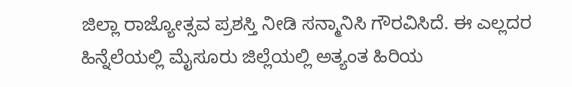ಜಿಲ್ಲಾ ರಾಜ್ಯೋತ್ಸವ ಪ್ರಶಸ್ತಿ ನೀಡಿ ಸನ್ಮಾನಿಸಿ ಗೌರವಿಸಿದೆ. ಈ ಎಲ್ಲದರ ಹಿನ್ನೆಲೆಯಲ್ಲಿ ಮೈಸೂರು ಜಿಲ್ಲೆಯಲ್ಲಿ ಅತ್ಯಂತ ಹಿರಿಯ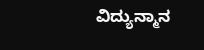ವಿದ್ಯುನ್ಮಾನ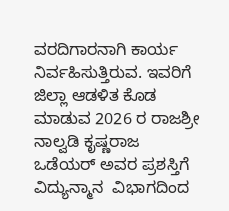ವರದಿಗಾರನಾಗಿ ಕಾರ್ಯ ನಿರ್ವಹಿಸುತ್ತಿರುವ. ಇವರಿಗೆ ಜಿಲ್ಲಾ ಆಡಳಿತ ಕೊಡ ಮಾಡುವ 2026 ರ ರಾಜಶ್ರೀ ನಾಲ್ವಡಿ ಕೃಷ್ಣರಾಜ ಒಡೆಯರ್ ಅವರ ಪ್ರಶಸ್ತಿಗೆ  ವಿದ್ಯುನ್ಮಾನ  ವಿಭಾಗದಿಂದ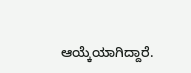ಆಯ್ಕೆಯಾಗಿದ್ದಾರೆ.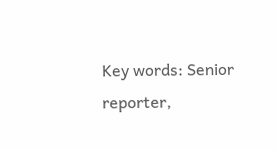Key words: Senior reporter,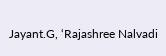Jayant.G, ‘Rajashree Nalvadi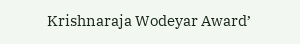Krishnaraja Wodeyar Award’